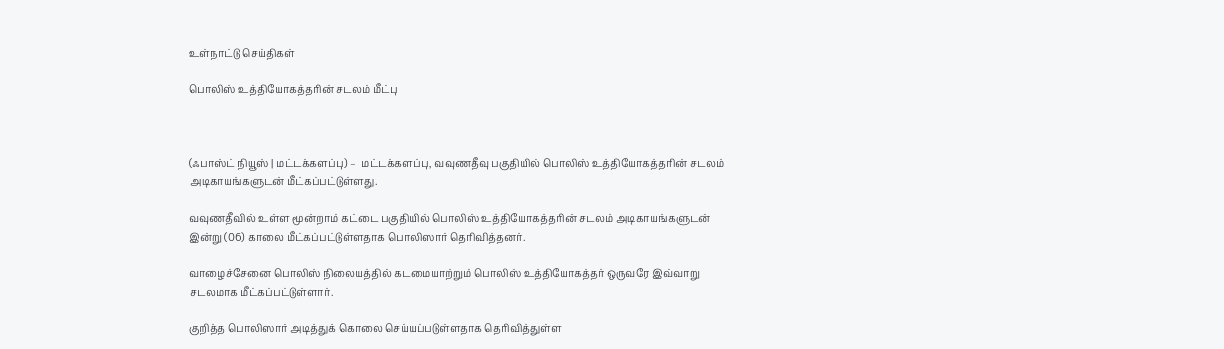உள்நாட்டு செய்திகள்

பொலிஸ் உத்தியோகத்தரின் சடலம் மீட்பு



(ஃபாஸ்ட் நியூஸ் | மட்டக்களப்பு) –  மட்டக்களப்பு, வவுணதீவு பகுதியில் பொலிஸ் உத்தியோகத்தரின் சடலம் அடிகாயங்களுடன் மீட்கப்பட்டுள்ளது.

வவுணதீவில் உள்ள மூன்றாம் கட்டை பகுதியில் பொலிஸ் உத்தியோகத்தரின் சடலம் அடிகாயங்களுடன் இன்று (06) காலை மீட்கப்பட்டுள்ளதாக பொலிஸார் தெரிவித்தனர்.

வாழைச்சேனை பொலிஸ் நிலையத்தில் கடமையாற்றும் பொலிஸ் உத்தியோகத்தர் ஒருவரே இவ்வாறு சடலமாக மீட்கப்பட்டுள்ளார்.

குறித்த பொலிஸார் அடித்துக் கொலை செய்யப்படுள்ளதாக தெரிவித்துள்ள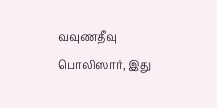வவுணதீவு பொலிஸார், இது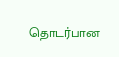தொடர்பான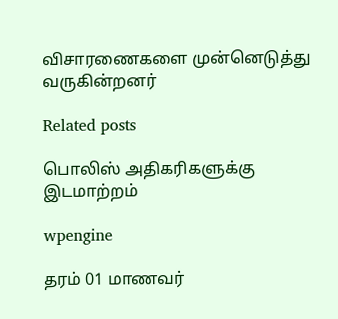விசாரணைகளை முன்னெடுத்து வருகின்றனர்

Related posts

பொலிஸ் அதிகரிகளுக்கு இடமாற்றம்

wpengine

தரம் 01 மாணவர்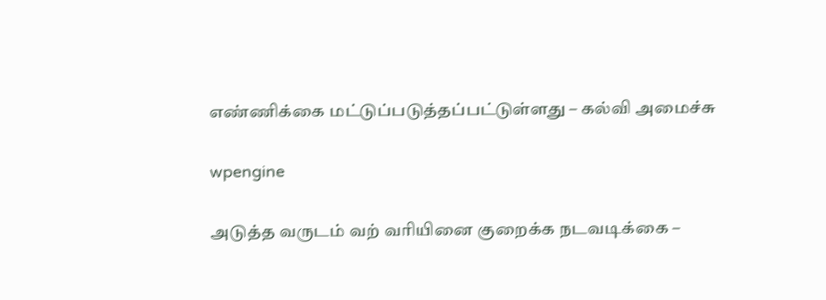எண்ணிக்கை மட்டுப்படுத்தப்பட்டுள்ளது – கல்வி அமைச்சு

wpengine

அடுத்த வருடம் வற் வரியினை குறைக்க நடவடிக்கை –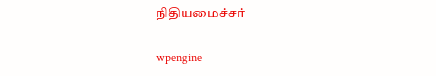நிதியமைச்சர்

wpengine